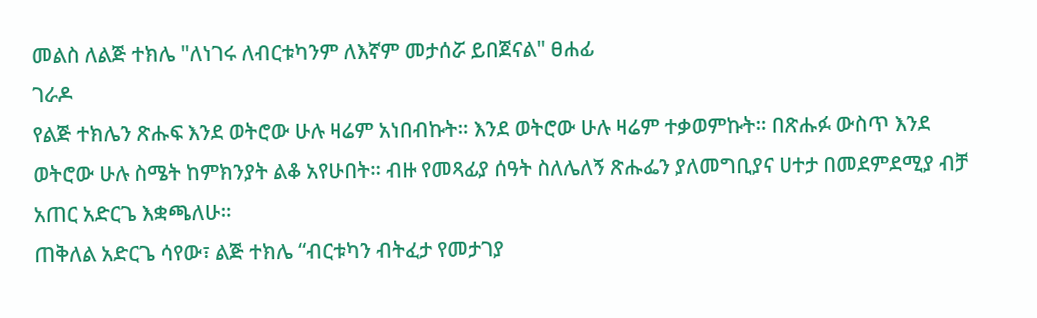መልስ ለልጅ ተክሌ "ለነገሩ ለብርቱካንም ለእኛም መታሰሯ ይበጀናል" ፀሐፊ
ገራዶ
የልጅ ተክሌን ጽሑፍ እንደ ወትሮው ሁሉ ዛሬም አነበብኩት። እንደ ወትሮው ሁሉ ዛሬም ተቃወምኩት። በጽሑፉ ውስጥ እንደ ወትሮው ሁሉ ስሜት ከምክንያት ልቆ አየሁበት። ብዙ የመጻፊያ ሰዓት ስለሌለኝ ጽሑፌን ያለመግቢያና ሀተታ በመደምደሚያ ብቻ አጠር አድርጌ እቋጫለሁ።
ጠቅለል አድርጌ ሳየው፣ ልጅ ተክሌ “ብርቱካን ብትፈታ የመታገያ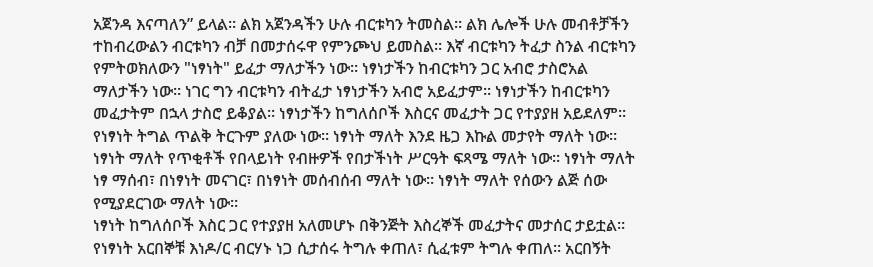አጀንዳ እናጣለን” ይላል። ልክ አጀንዳችን ሁሉ ብርቱካን ትመስል። ልክ ሌሎች ሁሉ መብቶቻችን ተከብረውልን ብርቱካን ብቻ በመታሰሩዋ የምንጮህ ይመስል። እኛ ብርቱካን ትፈታ ስንል ብርቱካን የምትወክለውን "ነፃነት" ይፈታ ማለታችን ነው። ነፃነታችን ከብርቱካን ጋር አብሮ ታስሮአል ማለታችን ነው። ነገር ግን ብርቱካን ብትፈታ ነፃነታችን አብሮ አይፈታም። ነፃነታችን ከብርቱካን መፈታትም በኋላ ታስሮ ይቆያል። ነፃነታችን ከግለሰቦች እስርና መፈታት ጋር የተያያዘ አይደለም። የነፃነት ትግል ጥልቅ ትርጉም ያለው ነው። ነፃነት ማለት እንደ ዜጋ እኩል መታየት ማለት ነው። ነፃነት ማለት የጥቂቶች የበላይነት የብዙዎች የበታችነት ሥርዓት ፍጻሜ ማለት ነው። ነፃነት ማለት ነፃ ማሰብ፣ በነፃነት መናገር፣ በነፃነት መሰብሰብ ማለት ነው። ነፃነት ማለት የሰውን ልጅ ሰው የሚያደርገው ማለት ነው።
ነፃነት ከግለሰቦች እስር ጋር የተያያዘ አለመሆኑ በቅንጅት እስረኞች መፈታትና መታሰር ታይቷል። የነፃነት አርበኞቹ እነዶ/ር ብርሃኑ ነጋ ሲታሰሩ ትግሉ ቀጠለ፣ ሲፈቱም ትግሉ ቀጠለ። አርበኝት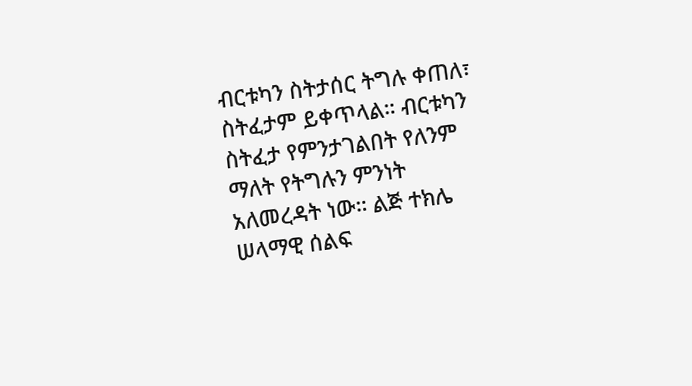ብርቱካን ስትታሰር ትግሉ ቀጠለ፣ ስትፈታም ይቀጥላል። ብርቱካን ስትፈታ የምንታገልበት የለንም ማለት የትግሉን ምንነት አለመረዳት ነው። ልጅ ተክሌ ሠላማዊ ሰልፍ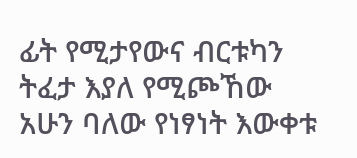ፊት የሚታየውና ብርቱካን ትፈታ እያለ የሚጮኸው አሁን ባለው የነፃነት እውቀቱ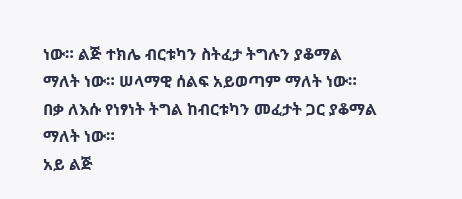ነው። ልጅ ተክሌ ብርቱካን ስትፈታ ትግሉን ያቆማል ማለት ነው። ሠላማዊ ሰልፍ አይወጣም ማለት ነው። በቃ ለእሱ የነፃነት ትግል ከብርቱካን መፈታት ጋር ያቆማል ማለት ነው።
አይ ልጅ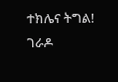ተክሌና ትግል!
ገራዶ